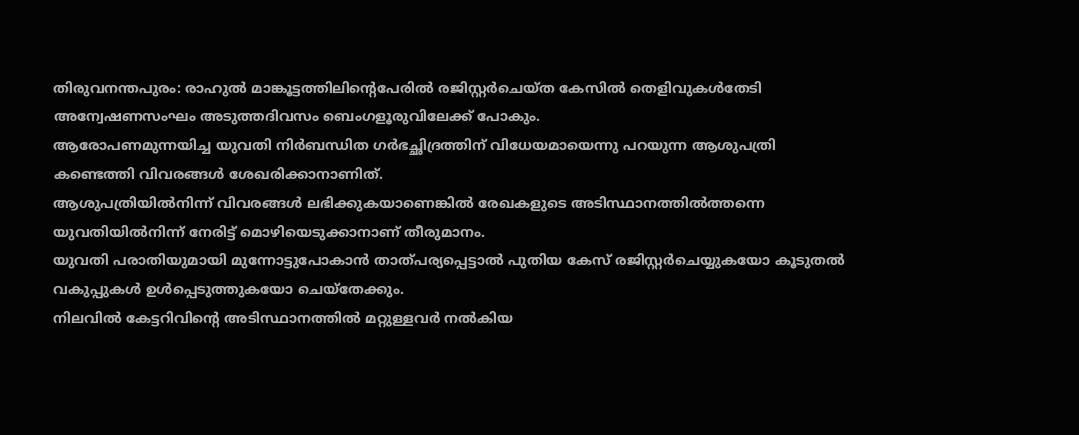തിരുവനന്തപുരം: രാഹുൽ മാങ്കൂട്ടത്തിലിന്റെപേരിൽ രജിസ്റ്റർചെയ്ത കേസിൽ തെളിവുകൾതേടി അന്വേഷണസംഘം അടുത്തദിവസം ബെംഗളൂരുവിലേക്ക് പോകും.
ആരോപണമുന്നയിച്ച യുവതി നിർബന്ധിത ഗർഭച്ഛിദ്രത്തിന് വിധേയമായെന്നു പറയുന്ന ആശുപത്രി കണ്ടെത്തി വിവരങ്ങൾ ശേഖരിക്കാനാണിത്.
ആശുപത്രിയിൽനിന്ന് വിവരങ്ങൾ ലഭിക്കുകയാണെങ്കിൽ രേഖകളുടെ അടിസ്ഥാനത്തിൽത്തന്നെ യുവതിയിൽനിന്ന് നേരിട്ട് മൊഴിയെടുക്കാനാണ് തീരുമാനം.
യുവതി പരാതിയുമായി മുന്നോട്ടുപോകാൻ താത്പര്യപ്പെട്ടാൽ പുതിയ കേസ് രജിസ്റ്റർചെയ്യുകയോ കൂടുതൽ വകുപ്പുകൾ ഉൾപ്പെടുത്തുകയോ ചെയ്തേക്കും.
നിലവിൽ കേട്ടറിവിന്റെ അടിസ്ഥാനത്തിൽ മറ്റുള്ളവർ നൽകിയ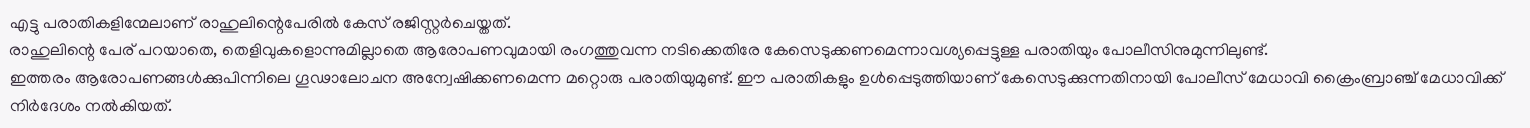എട്ടു പരാതികളിന്മേലാണ് രാഹുലിന്റെപേരിൽ കേസ് രജിസ്റ്റർചെയ്തത്.
രാഹുലിന്റെ പേര് പറയാതെ, തെളിവുകളൊന്നുമില്ലാതെ ആരോപണവുമായി രംഗത്തുവന്ന നടിക്കെതിരേ കേസെടുക്കണമെന്നാവശ്യപ്പെട്ടുള്ള പരാതിയും പോലീസിനുമുന്നിലുണ്ട്.
ഇത്തരം ആരോപണങ്ങൾക്കുപിന്നിലെ ഗൂഢാലോചന അന്വേഷിക്കണമെന്ന മറ്റൊരു പരാതിയുമുണ്ട്. ഈ പരാതികളും ഉൾപ്പെടുത്തിയാണ് കേസെടുക്കുന്നതിനായി പോലീസ് മേധാവി ക്രൈംബ്രാഞ്ച് മേധാവിക്ക് നിർദേശം നൽകിയത്.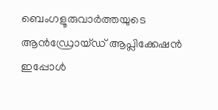ബെംഗളൂരുവാർത്തയുടെ ആൻഡ്രോയ്ഡ് ആപ്ലിക്കേഷൻ ഇപ്പോൾ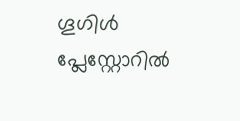ഗൂഗിൾ പ്ലേസ്റ്റോറിൽ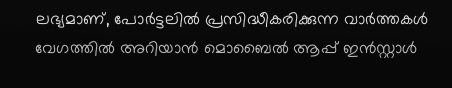ലഭ്യമാണ്, പോർട്ടലിൽ പ്രസിദ്ധീകരിക്കുന്ന വാർത്തകൾ വേഗത്തിൽ അറിയാൻ മൊബൈൽ ആപ്പ് ഇൻസ്റ്റാൾ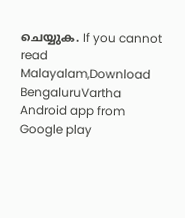ചെയ്യുക. If you cannot read Malayalam,Download BengaluruVartha Android app from Google play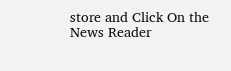store and Click On the News Reader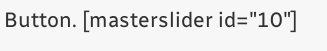Button. [masterslider id="10"]